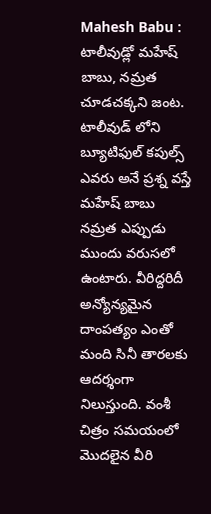Mahesh Babu : టాలీవుడ్లో మహేష్ బాబు, నమ్రత చూడచక్కని జంట. టాలీవుడ్ లోని బ్యూటిఫుల్ కపుల్స్ ఎవరు అనే ప్రశ్న వస్తే మహేష్ బాబు నమ్రత ఎప్పుడు ముందు వరుసలో ఉంటారు. వీరిద్దరిదీ అన్యోన్యమైన దాంపత్యం ఎంతో మంది సినీ తారలకు ఆదర్శంగా నిలుస్తుంది. వంశీ చిత్రం సమయంలో మొదలైన వీరి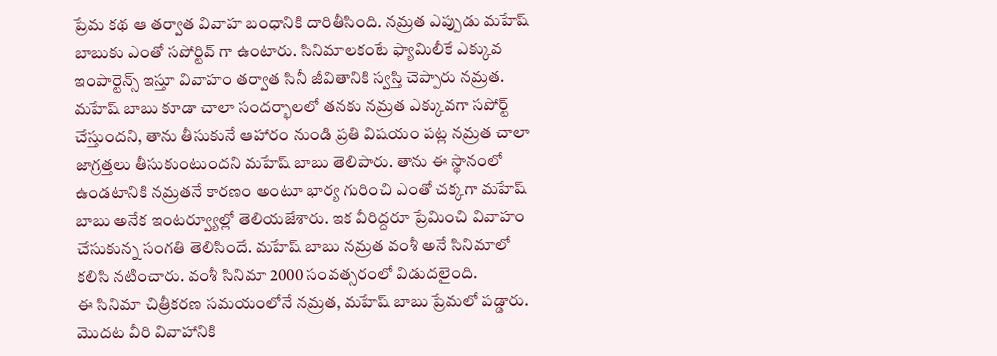ప్రేమ కథ ఆ తర్వాత వివాహ బంధానికి దారితీసింది. నమ్రత ఎప్పుడు మహేష్ బాబుకు ఎంతో సపోర్టివ్ గా ఉంటారు. సినిమాలకంటే ఫ్యామిలీకే ఎక్కువ ఇంపార్టెన్స్ ఇస్తూ వివాహం తర్వాత సినీ జీవితానికి స్వస్తి చెప్పారు నమ్రత.
మహేష్ బాబు కూడా చాలా సందర్భాలలో తనకు నమ్రత ఎక్కువగా సపోర్ట్ చేస్తుందని, తాను తీసుకునే ఆహారం నుండి ప్రతి విషయం పట్ల నమ్రత చాలా జాగ్రత్తలు తీసుకుంటుందని మహేష్ బాబు తెలిపారు. తాను ఈ స్థానంలో ఉండటానికి నమ్రతనే కారణం అంటూ భార్య గురించి ఎంతో చక్కగా మహేష్ బాబు అనేక ఇంటర్వ్యూల్లో తెలియజేశారు. ఇక వీరిద్దరూ ప్రేమించి వివాహం చేసుకున్న సంగతి తెలిసిందే. మహేష్ బాబు నమ్రత వంశీ అనే సినిమాలో కలిసి నటించారు. వంశీ సినిమా 2000 సంవత్సరంలో విడుదలైంది.
ఈ సినిమా చిత్రీకరణ సమయంలోనే నమ్రత, మహేష్ బాబు ప్రేమలో పడ్డారు. మొదట వీరి వివాహానికి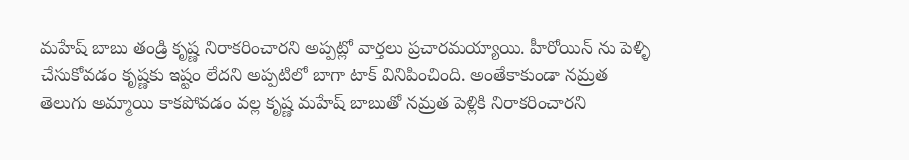మహేష్ బాబు తండ్రి కృష్ణ నిరాకరించారని అప్పట్లో వార్తలు ప్రచారమయ్యాయి. హీరోయిన్ ను పెళ్ళి చేసుకోవడం కృష్ణకు ఇష్టం లేదని అప్పటిలో బాగా టాక్ వినిపించింది. అంతేకాకుండా నమ్రత తెలుగు అమ్మాయి కాకపోవడం వల్ల కృష్ణ మహేష్ బాబుతో నమ్రత పెళ్లికి నిరాకరించారని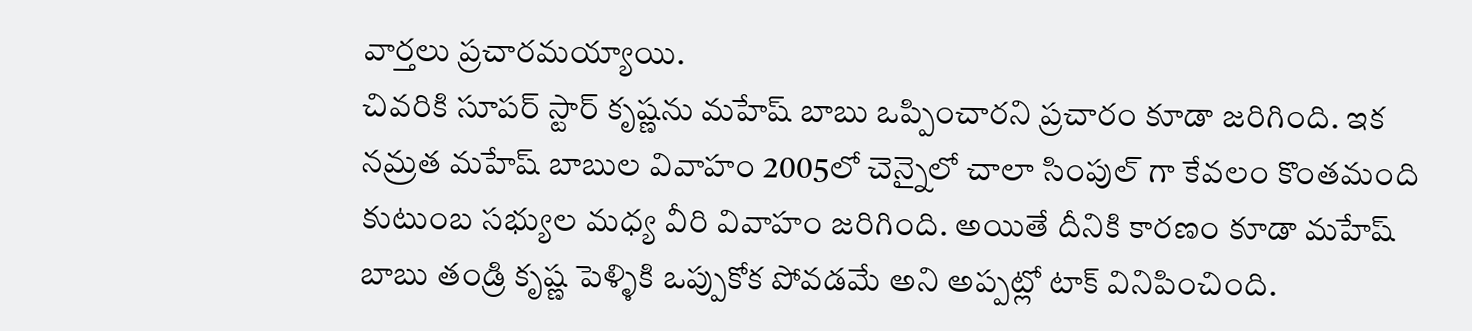వార్తలు ప్రచారమయ్యాయి.
చివరికి సూపర్ స్టార్ కృష్ణను మహేష్ బాబు ఒప్పించారని ప్రచారం కూడా జరిగింది. ఇక నమ్రత మహేష్ బాబుల వివాహం 2005లో చెన్నైలో చాలా సింపుల్ గా కేవలం కొంతమంది కుటుంబ సభ్యుల మధ్య వీరి వివాహం జరిగింది. అయితే దీనికి కారణం కూడా మహేష్ బాబు తండ్రి కృష్ణ పెళ్ళికి ఒప్పుకోక పోవడమే అని అప్పట్లో టాక్ వినిపించింది.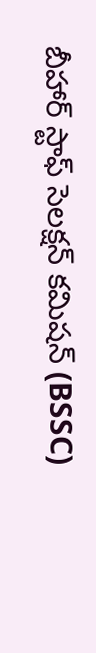బీహార్ స్టాఫ్ సెలక్షన్ కమిషన్ (BSSC)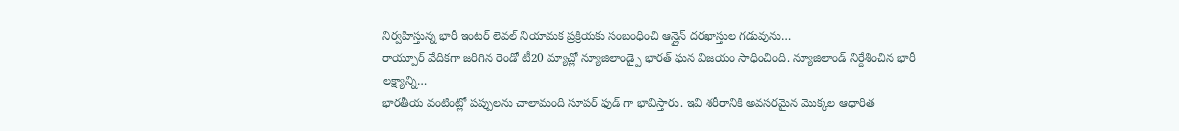నిర్వహిస్తున్న భారీ ఇంటర్ లెవల్ నియామక ప్రక్రియకు సంబంధించి ఆన్లైన్ దరఖాస్తుల గడువును…
రాయ్పూర్ వేదికగా జరిగిన రెండో టీ20 మ్యాచ్లో న్యూజిలాండ్పై భారత్ ఘన విజయం సాధించింది. న్యూజిలాండ్ నిర్దేశించిన భారీ లక్ష్యాన్ని…
భారతీయ వంటింట్లో పప్పులను చాలామంది సూపర్ ఫుడ్ గా భావిస్తారు. ఇవి శరీరానికి అవసరమైన మొక్కల ఆధారిత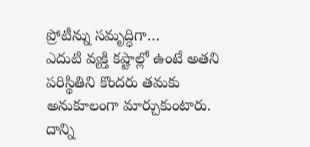ప్రోటీన్ను సమృద్ధిగా…
ఎదుటి వ్యక్తి కష్టాల్లో ఉంటే అతని పరిస్థితిని కొందరు తమకు అనుకూలంగా మార్చుకుంటారు. దాన్ని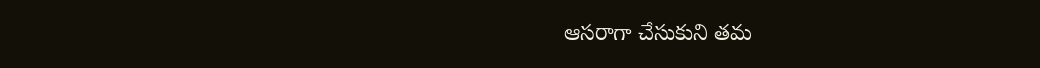ఆసరాగా చేసుకుని తమ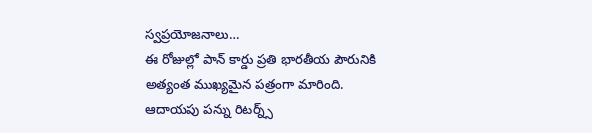స్వప్రయోజనాలు…
ఈ రోజుల్లో పాన్ కార్డు ప్రతి భారతీయ పౌరునికి అత్యంత ముఖ్యమైన పత్రంగా మారింది. ఆదాయపు పన్ను రిటర్న్స్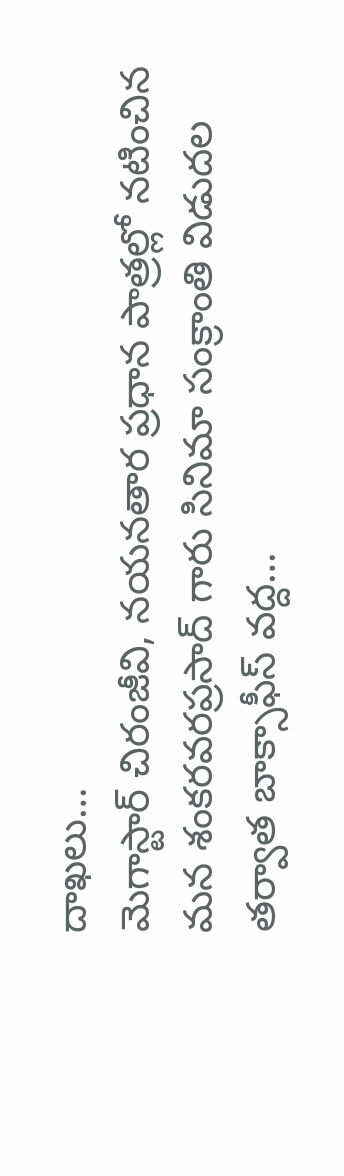దాఖలు…
మెగాస్టార్ చిరంజీవి, నయనతార ప్రధాన పాత్రల్లో నటించిన మన శంకరవరప్రసాద్ గారు సినిమా సంక్రాంతి విడుదల తర్వాత బాక్సాఫీస్ వద్ద…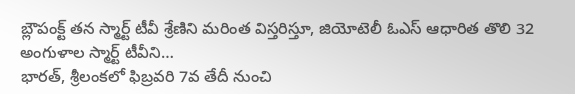బ్లౌపంక్ట్ తన స్మార్ట్ టీవీ శ్రేణిని మరింత విస్తరిస్తూ, జియోటెలీ ఓఎస్ ఆధారిత తొలి 32 అంగుళాల స్మార్ట్ టీవీని…
భారత్, శ్రీలంకలో ఫిబ్రవరి 7వ తేదీ నుంచి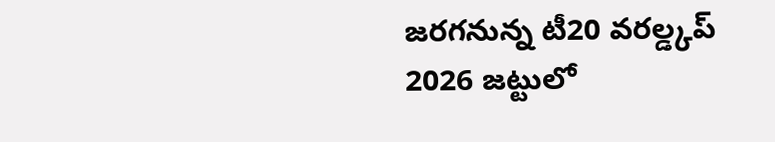జరగనున్న టీ20 వరల్డ్కప్ 2026 జట్టులో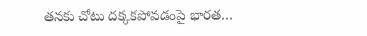తనకు చోటు దక్కకపోవడంపై భారత…